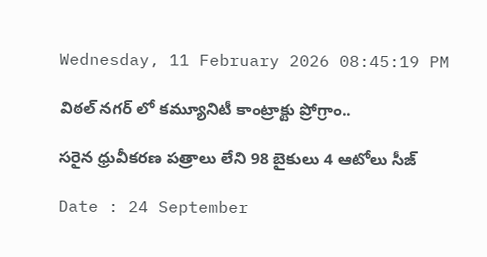Wednesday, 11 February 2026 08:45:19 PM

విఠల్ నగర్ లో కమ్యూనిటీ కాంట్రాక్టు ప్రోగ్రాం..

సరైన ధ్రువీకరణ పత్రాలు లేని 98 బైకులు 4 ఆటోలు సీజ్

Date : 24 September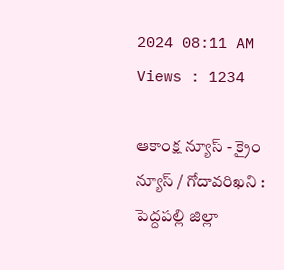2024 08:11 AM Views : 1234

ఆకాంక్ష న్యూస్ - క్రైం న్యూస్ / గోదావరిఖని : పెద్దపల్లి జిల్లా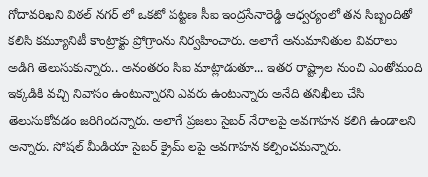గోదావరిఖని విఠల్ నగర్ లో ఒకటో పట్టణ సీఐ ఇంద్రసేనారెడ్డి ఆధ్వర్యంలో తన సిబ్బందితో కలిసి కమ్యూనిటీ కాంట్రాక్టు ప్రోగ్రాంను నిర్వహించారు. అలాగే అనుమానితుల వివరాలు అడిగి తెలుసుకున్నారు.. అనంతరం సిఐ మాట్లాడుతూ... ఇతర రాష్ట్రాల నుంచి ఎంతోమంది ఇక్కడికి వచ్చి నివాసం ఉంటున్నారని ఎవరు ఉంటున్నారు అనేది తనిఖీలు చేసి తెలుసుకోవడం జరిగిందన్నారు. అలాగే ప్రజలు సైబర్ నేరాలపై అవగాహన కలిగి ఉండాలని అన్నారు. సోషల్ మీడియా సైబర్ క్రైమ్ లపై అవగాహన కల్పించమన్నారు.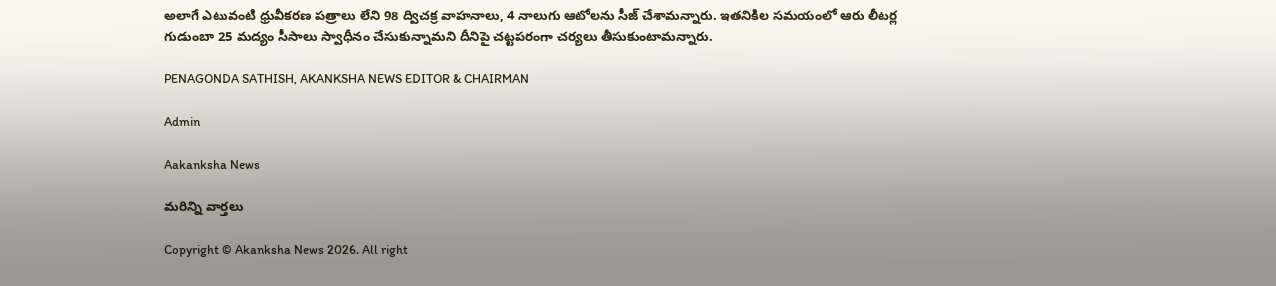అలాగే ఎటువంటి ధ్రువీకరణ పత్రాలు లేని 98 ద్విచక్ర వాహనాలు, 4 నాలుగు ఆటోలను సీజ్ చేశామన్నారు. ఇతనికిల సమయంలో ఆరు లీటర్ల గుడుంబా 25 మద్యం సీసాలు స్వాధీనం చేసుకున్నామని దీనిపై చట్టపరంగా చర్యలు తీసుకుంటామన్నారు.

PENAGONDA SATHISH, AKANKSHA NEWS EDITOR & CHAIRMAN

Admin

Aakanksha News

మరిన్ని వార్తలు

Copyright © Akanksha News 2026. All right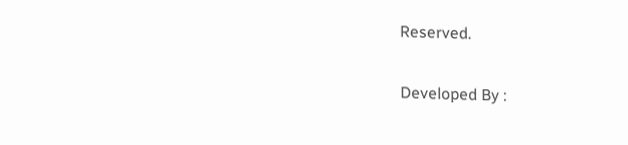Reserved.

Developed By :